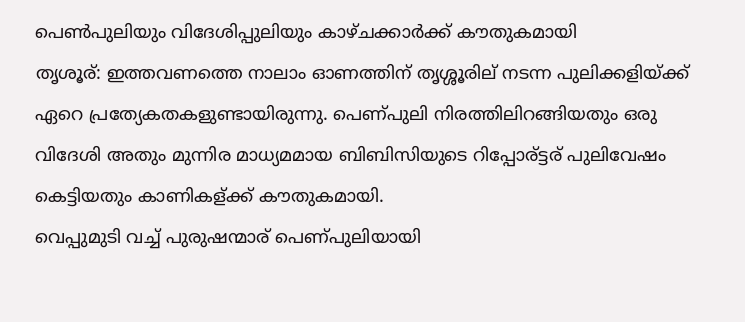പെണ്‍പുലിയും വിദേശിപ്പുലിയും കാഴ്‌ചക്കാര്‍ക്ക്‌ കൗതുകമായി
തൃശൂര്: ഇത്തവണത്തെ നാലാം ഓണത്തിന് തൃശ്ശൂരില് നടന്ന പുലിക്കളിയ്ക്ക് ഏറെ പ്രത്യേകതകളുണ്ടായിരുന്നു. പെണ്പുലി നിരത്തിലിറങ്ങിയതും ഒരു വിദേശി അതും മുന്നിര മാധ്യമമായ ബിബിസിയുടെ റിപ്പോര്ട്ടര് പുലിവേഷം കെട്ടിയതും കാണികള്ക്ക് കൗതുകമായി.
വെപ്പുമുടി വച്ച് പുരുഷന്മാര് പെണ്പുലിയായി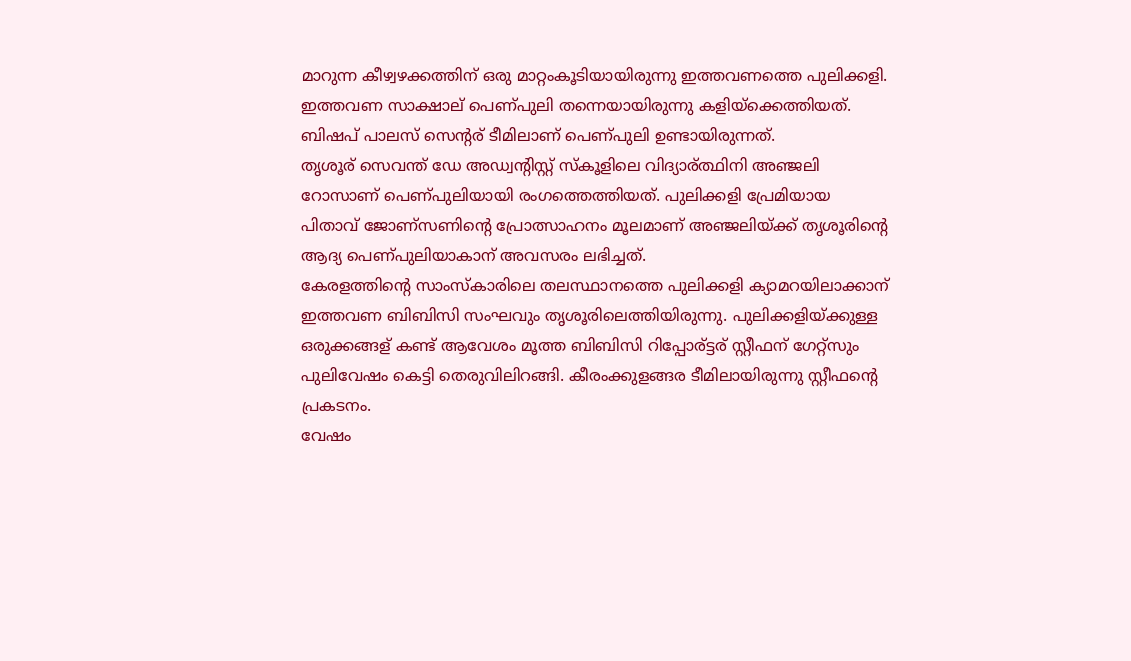മാറുന്ന കീഴ്വഴക്കത്തിന് ഒരു മാറ്റംകൂടിയായിരുന്നു ഇത്തവണത്തെ പുലിക്കളി. ഇത്തവണ സാക്ഷാല് പെണ്പുലി തന്നെയായിരുന്നു കളിയ്ക്കെത്തിയത്. ബിഷപ് പാലസ് സെന്റര് ടീമിലാണ് പെണ്പുലി ഉണ്ടായിരുന്നത്.
തൃശൂര് സെവന്ത് ഡേ അഡ്വന്റിസ്റ്റ് സ്കൂളിലെ വിദ്യാര്ത്ഥിനി അഞ്ജലി റോസാണ് പെണ്പുലിയായി രംഗത്തെത്തിയത്. പുലിക്കളി പ്രേമിയായ പിതാവ് ജോണ്സണിന്റെ പ്രോത്സാഹനം മൂലമാണ് അഞ്ജലിയ്ക്ക് തൃശൂരിന്റെ ആദ്യ പെണ്പുലിയാകാന് അവസരം ലഭിച്ചത്.
കേരളത്തിന്റെ സാംസ്കാരിലെ തലസ്ഥാനത്തെ പുലിക്കളി ക്യാമറയിലാക്കാന് ഇത്തവണ ബിബിസി സംഘവും തൃശൂരിലെത്തിയിരുന്നു. പുലിക്കളിയ്ക്കുള്ള ഒരുക്കങ്ങള് കണ്ട് ആവേശം മൂത്ത ബിബിസി റിപ്പോര്ട്ടര് സ്റ്റീഫന് ഗേറ്റ്സും പുലിവേഷം കെട്ടി തെരുവിലിറങ്ങി. കീരംക്കുളങ്ങര ടീമിലായിരുന്നു സ്റ്റീഫന്റെ പ്രകടനം.
വേഷം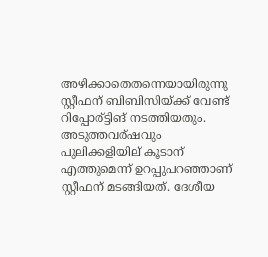അഴിക്കാതെതന്നെയായിരുന്നു സ്റ്റീഫന് ബിബിസിയ്ക്ക് വേണ്ട് റിപ്പോര്ട്ടിങ് നടത്തിയതും. അടുത്തവര്ഷവും പുലിക്കളിയില് കൂടാന് എത്തുമെന്ന് ഉറപ്പുപറഞ്ഞാണ് സ്റ്റീഫന് മടങ്ങിയത്. ദേശീയ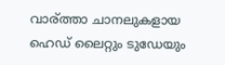വാര്ത്താ ചാനലുകളായ ഹെഡ് ലൈറ്റും ടുഡേയും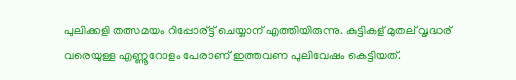പുലിക്കളി തത്സമയം റിപ്പോര്ട്ട് ചെയ്യാന് എത്തിയിരുന്നു. കുട്ടികള് മുതല് വൃദ്ധര് വരെയുള്ള എണ്ണൂറോളം പേരാണ് ഇത്തവണ പുലിവേഷം കെട്ടിയത്.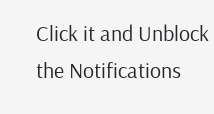Click it and Unblock the Notifications